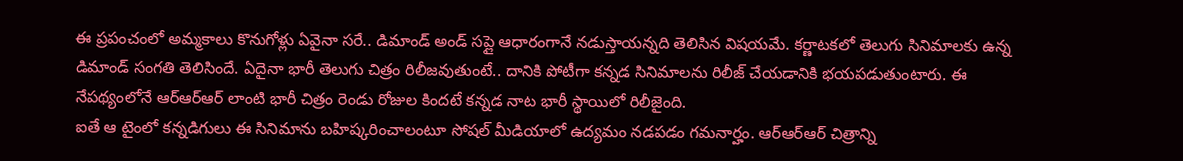ఈ ప్రపంచంలో అమ్మకాలు కొనుగోళ్లు ఏవైనా సరే.. డిమాండ్ అండ్ సప్లై ఆధారంగానే నడుస్తాయన్నది తెలిసిన విషయమే. కర్ణాటకలో తెలుగు సినిమాలకు ఉన్న డిమాండ్ సంగతి తెలిసిందే. ఏదైనా భారీ తెలుగు చిత్రం రిలీజవుతుంటే.. దానికి పోటీగా కన్నడ సినిమాలను రిలీజ్ చేయడానికి భయపడుతుంటారు. ఈ నేపథ్యంలోనే ఆర్ఆర్ఆర్ లాంటి భారీ చిత్రం రెండు రోజుల కిందటే కన్నడ నాట భారీ స్థాయిలో రిలీజైంది.
ఐతే ఆ టైంలో కన్నడిగులు ఈ సినిమాను బహిష్కరించాలంటూ సోషల్ మీడియాలో ఉద్యమం నడపడం గమనార్హం. ఆర్ఆర్ఆర్ చిత్రాన్ని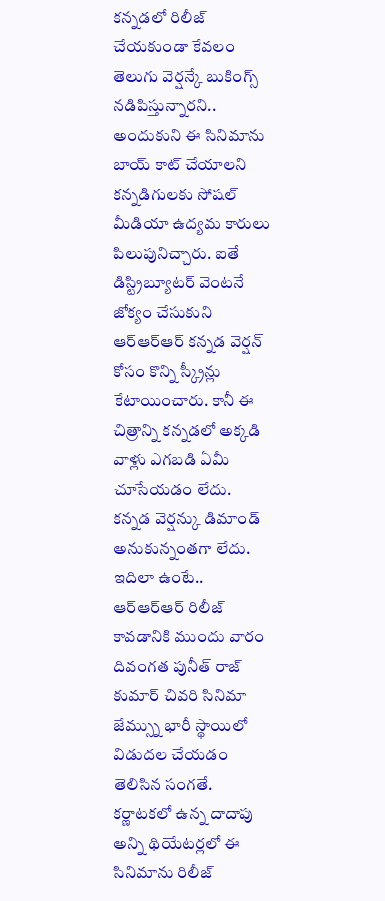కన్నడలో రిలీజ్ చేయకుండా కేవలం తెలుగు వెర్షన్కే బుకింగ్స్ నడిపిస్తున్నారని.. అందుకుని ఈ సినిమాను బాయ్ కాట్ చేయాలని కన్నడిగులకు సోషల్ మీడియా ఉద్యమ కారులు పిలుపునిచ్చారు. ఐతే డిస్ట్రిబ్యూటర్ వెంటనే జోక్యం చేసుకుని ఆర్ఆర్ఆర్ కన్నడ వెర్షన్ కోసం కొన్ని స్క్రీన్లు కేటాయించారు. కానీ ఈ చిత్రాన్ని కన్నడలో అక్కడి వాళ్లు ఎగబడి ఏమీ చూసేయడం లేదు.
కన్నడ వెర్షన్కు డిమాండ్ అనుకున్నంతగా లేదు. ఇదిలా ఉంటే.. ఆర్ఆర్ఆర్ రిలీజ్ కావడానికి ముందు వారం దివంగత పునీత్ రాజ్ కుమార్ చివరి సినిమా జేమ్స్ను భారీ స్థాయిలో విడుదల చేయడం తెలిసిన సంగతే. కర్ణాటకలో ఉన్న దాదాపు అన్ని థియేటర్లలో ఈ సినిమాను రిలీజ్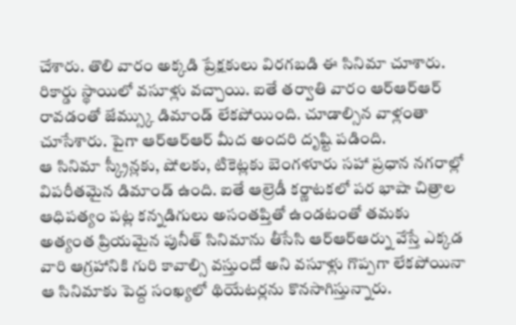చేశారు. తొలి వారం అక్కడి ప్రేక్షకులు విరగబడి ఈ సినిమా చూశారు. రికార్డు స్థాయిలో వసూళ్లు వచ్చాయి. ఐతే తర్వాతి వారం ఆర్ఆర్ఆర్ రావడంతో జేమ్స్కు డిమాండ్ లేకపోయింది. చూడాల్సిన వాళ్లంతా చూసేశారు. పైగా ఆర్ఆర్ఆర్ మీద అందరి దృష్టి పడింది.
ఆ సినిమా స్క్రీన్లకు, షోలకు, టికెట్లకు బెంగళూరు సహా ప్రధాన నగరాల్లో విపరీతమైన డిమాండ్ ఉంది. ఐతే ఆల్రెడీ కర్ణాటకలో పర భాషా చిత్రాల ఆధిపత్యం పట్ల కన్నడిగులు అసంతప్తితో ఉండటంతో తమకు అత్యంత ప్రియమైన పునీత్ సినిమాను తీసేసి ఆర్ఆర్ఆర్ను వేస్తే ఎక్కడ వారి ఆగ్రహానికి గురి కావాల్సి వస్తుందో అని వసూళ్లు గొప్పగా లేకపోయినా ఆ సినిమాకు పెద్ద సంఖ్యలో థియేటర్లను కొనసాగిస్తున్నారు.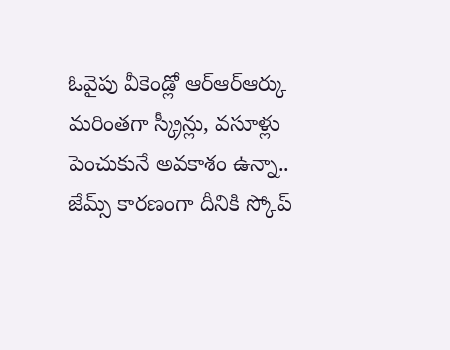ఓవైపు వీకెండ్లో ఆర్ఆర్ఆర్కు మరింతగా స్క్రీన్లు, వసూళ్లు పెంచుకునే అవకాశం ఉన్నా.. జేమ్స్ కారణంగా దీనికి స్కోప్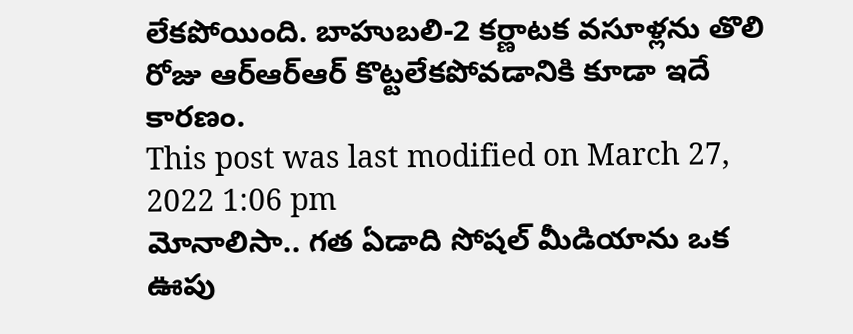లేకపోయింది. బాహుబలి-2 కర్ణాటక వసూళ్లను తొలి రోజు ఆర్ఆర్ఆర్ కొట్టలేకపోవడానికి కూడా ఇదే కారణం.
This post was last modified on March 27, 2022 1:06 pm
మోనాలిసా.. గత ఏడాది సోషల్ మీడియాను ఒక ఊపు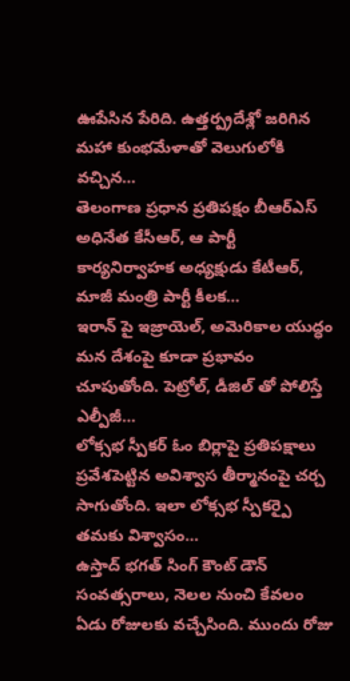ఊపేసిన పేరిది. ఉత్తర్ప్రదేశ్లో జరిగిన మహా కుంభమేళాతో వెలుగులోకి వచ్చిన…
తెలంగాణ ప్రధాన ప్రతిపక్షం బీఆర్ఎస్ అధినేత కేసీఆర్, ఆ పార్టీ కార్యనిర్వాహక అధ్యక్షుడు కేటీఆర్, మాజీ మంత్రి పార్టీ కీలక…
ఇరాన్ పై ఇజ్రాయెల్, అమెరికాల యుద్ధం మన దేశంపై కూడా ప్రభావం చూపుతోంది. పెట్రోల్, డీజిల్ తో పోలిస్తే ఎల్పీజీ…
లోక్సభ స్పీకర్ ఓం బిర్లాపై ప్రతిపక్షాలు ప్రవేశపెట్టిన అవిశ్వాస తీర్మానంపై చర్చ సాగుతోంది. ఇలా లోక్సభ స్పీకర్పై తమకు విశ్వాసం…
ఉస్తాద్ భగత్ సింగ్ కౌంట్ డౌన్ సంవత్సరాలు, నెలల నుంచి కేవలం ఏడు రోజులకు వచ్చేసింది. ముందు రోజు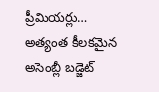ప్రీమియర్లు…
అత్యంత కీలకమైన అసెంబ్లీ బడ్జెట్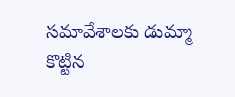సమావేశాలకు డుమ్మా కొట్టిన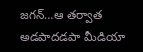జగన్…ఆ తర్వాత అడపాదడపా మీడియా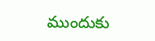ముందుకు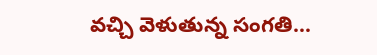వచ్చి వెళుతున్న సంగతి…